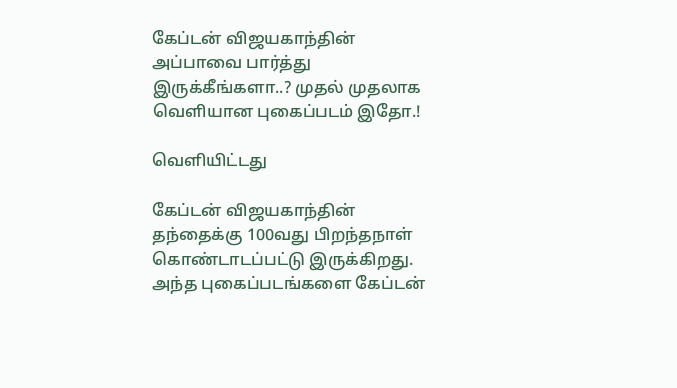கேப்டன் விஜயகாந்தின் அப்பாவை பார்த்து இருக்கீங்களா..? முதல் முதலாக வெளியான புகைப்படம் இதோ.!

வெளியிட்டது

கேப்டன் விஜயகாந்தின் தந்தைக்கு 100வது பிறந்தநாள் கொண்டாடப்பட்டு இருக்கிறது. அந்த புகைப்படங்களை கேப்டன்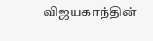விஜயகாந்தின்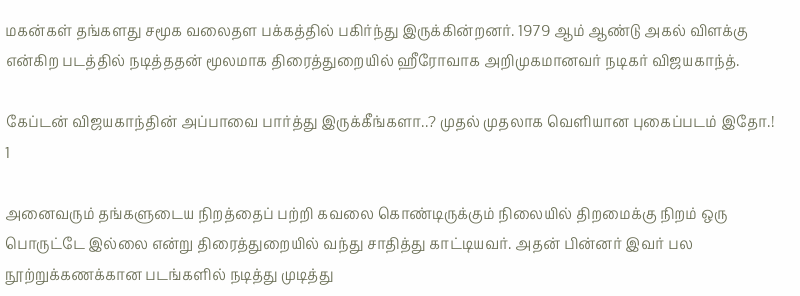மகன்கள் தங்களது சமூக வலைதள பக்கத்தில் பகிர்ந்து இருக்கின்றனர். 1979 ஆம் ஆண்டு அகல் விளக்கு என்கிற படத்தில் நடித்ததன் மூலமாக திரைத்துறையில் ஹீரோவாக அறிமுகமானவர் நடிகர் விஜயகாந்த்.

கேப்டன் விஜயகாந்தின் அப்பாவை பார்த்து இருக்கீங்களா..? முதல் முதலாக வெளியான புகைப்படம் இதோ.! 1

அனைவரும் தங்களுடைய நிறத்தைப் பற்றி கவலை கொண்டிருக்கும் நிலையில் திறமைக்கு நிறம் ஒரு பொருட்டே இல்லை என்று திரைத்துறையில் வந்து சாதித்து காட்டியவர். அதன் பின்னர் இவர் பல நூற்றுக்கணக்கான படங்களில் நடித்து முடித்து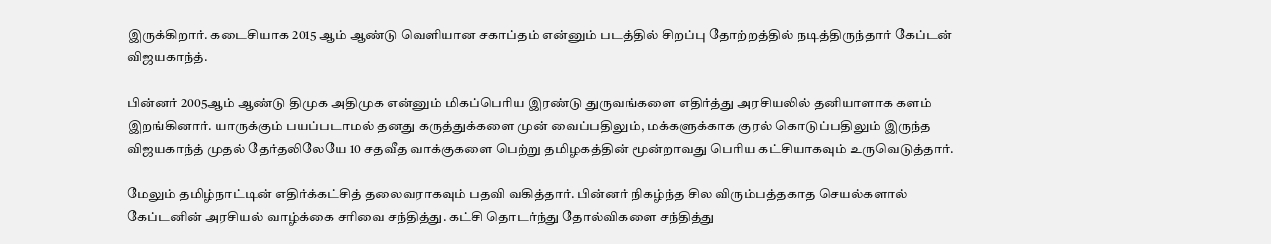இருக்கிறார். கடைசியாக 2015 ஆம் ஆண்டு வெளியான சகாப்தம் என்னும் படத்தில் சிறப்பு தோற்றத்தில் நடித்திருந்தார் கேப்டன் விஜயகாந்த்.

பின்னர் 2005ஆம் ஆண்டு திமுக அதிமுக என்னும் மிகப்பெரிய இரண்டு துருவங்களை எதிர்த்து அரசியலில் தனியாளாக களம் இறங்கினார். யாருக்கும் பயப்படாமல் தனது கருத்துக்களை முன் வைப்பதிலும், மக்களுக்காக குரல் கொடுப்பதிலும் இருந்த விஜயகாந்த் முதல் தேர்தலிலேயே 10 சதவீத வாக்குகளை பெற்று தமிழகத்தின் மூன்றாவது பெரிய கட்சியாகவும் உருவெடுத்தார்.

மேலும் தமிழ்நாட்டின் எதிர்க்கட்சித் தலைவராகவும் பதவி வகித்தார். பின்னர் நிகழ்ந்த சில விரும்பத்தகாத செயல்களால் கேப்டனின் அரசியல் வாழ்க்கை சரிவை சந்தித்து. கட்சி தொடர்ந்து தோல்விகளை சந்தித்து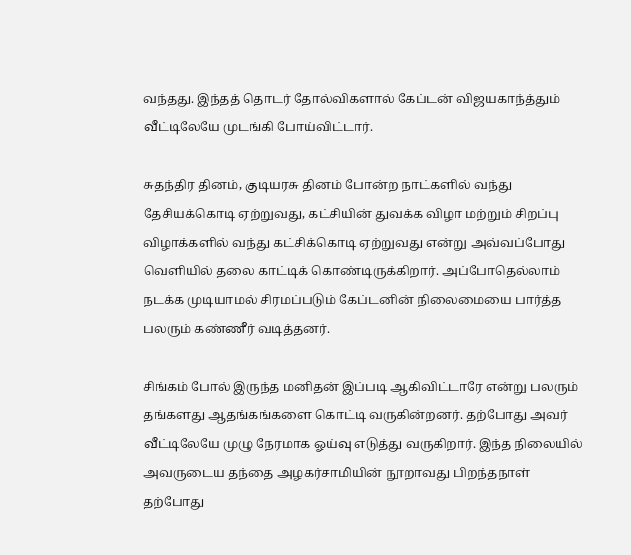வந்தது. இந்தத் தொடர் தோல்விகளால் கேப்டன் விஜயகாந்த்தும் வீட்டிலேயே முடங்கி போய்விட்டார்.

சுதந்திர தினம், குடியரசு தினம் போன்ற நாட்களில் வந்து தேசியக்கொடி ஏற்றுவது, கட்சியின் துவக்க விழா மற்றும் சிறப்பு விழாக்களில் வந்து கட்சிக்கொடி ஏற்றுவது என்று அவ்வப்போது வெளியில் தலை காட்டிக் கொண்டிருக்கிறார். அப்போதெல்லாம் நடக்க முடியாமல் சிரமப்படும் கேப்டனின் நிலைமையை பார்த்த பலரும் கண்ணீர் வடித்தனர்.

சிங்கம் போல் இருந்த மனிதன் இப்படி ஆகிவிட்டாரே என்று பலரும் தங்களது ஆதங்கங்களை கொட்டி வருகின்றனர். தற்போது அவர் வீட்டிலேயே முழு நேரமாக ஓய்வு எடுத்து வருகிறார். இந்த நிலையில் அவருடைய தந்தை அழகர்சாமியின் நூறாவது பிறந்தநாள் தற்போது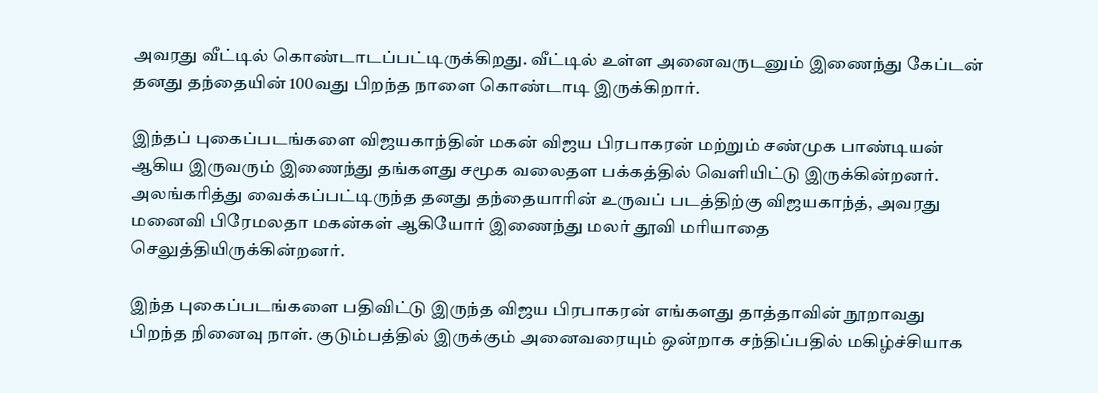அவரது வீட்டில் கொண்டாடப்பட்டிருக்கிறது. வீட்டில் உள்ள அனைவருடனும் இணைந்து கேப்டன் தனது தந்தையின் 100வது பிறந்த நாளை கொண்டாடி இருக்கிறார்.

இந்தப் புகைப்படங்களை விஜயகாந்தின் மகன் விஜய பிரபாகரன் மற்றும் சண்முக பாண்டியன் ஆகிய இருவரும் இணைந்து தங்களது சமூக வலைதள பக்கத்தில் வெளியிட்டு இருக்கின்றனர். அலங்கரித்து வைக்கப்பட்டிருந்த தனது தந்தையாரின் உருவப் படத்திற்கு விஜயகாந்த், அவரது மனைவி பிரேமலதா மகன்கள் ஆகியோர் இணைந்து மலர் தூவி மரியாதை செலுத்தியிருக்கின்றனர்.

இந்த புகைப்படங்களை பதிவிட்டு இருந்த விஜய பிரபாகரன் எங்களது தாத்தாவின் நூறாவது பிறந்த நினைவு நாள். குடும்பத்தில் இருக்கும் அனைவரையும் ஒன்றாக சந்திப்பதில் மகிழ்ச்சியாக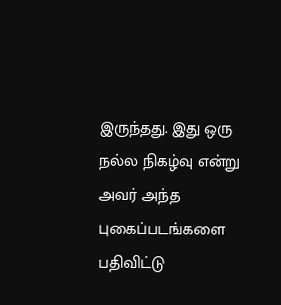இருந்தது. இது ஒரு நல்ல நிகழ்வு என்று அவர் அந்த புகைப்படங்களை பதிவிட்டு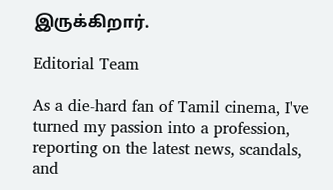இருக்கிறார்.

Editorial Team

As a die-hard fan of Tamil cinema, I've turned my passion into a profession, reporting on the latest news, scandals, and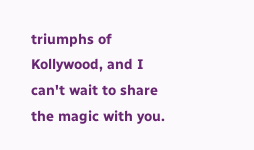triumphs of Kollywood, and I can't wait to share the magic with you.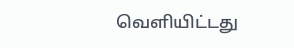வெளியிட்டது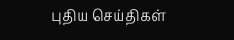புதிய செய்திகள்